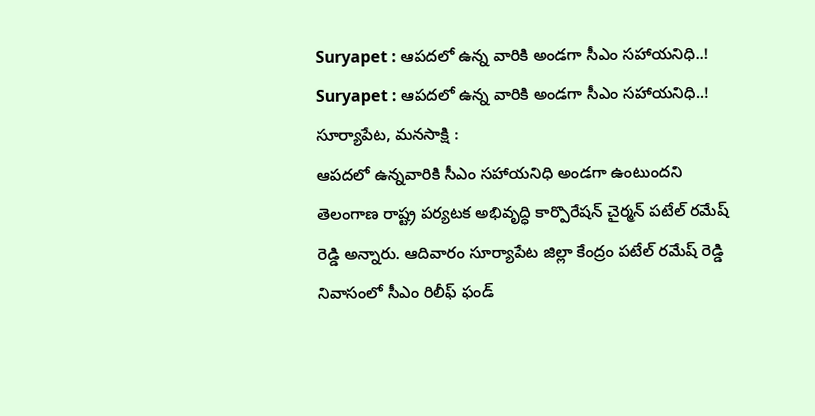Suryapet : ఆపదలో ఉన్న వారికి అండగా సీఎం సహాయనిధి..!
Suryapet : ఆపదలో ఉన్న వారికి అండగా సీఎం సహాయనిధి..!
సూర్యాపేట, మనసాక్షి :
ఆపదలో ఉన్నవారికి సీఎం సహాయనిధి అండగా ఉంటుందని తెలంగాణ రాష్ట్ర పర్యటక అభివృద్ధి కార్పొరేషన్ చైర్మన్ పటేల్ రమేష్ రెడ్డి అన్నారు. ఆదివారం సూర్యాపేట జిల్లా కేంద్రం పటేల్ రమేష్ రెడ్డి నివాసంలో సీఎం రిలీఫ్ ఫండ్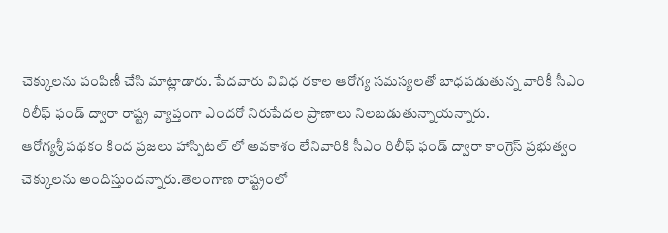చెక్కులను పంపిణీ చేసి మాట్లాడారు. పేదవారు వివిధ రకాల ఆరోగ్య సమస్యలతో బాధపడుతున్న వారికీ సీఎం రిలీఫ్ ఫండ్ ద్వారా రాష్ట్ర వ్యాప్తంగా ఎందరో నిరుపేదల ప్రాణాలు నిలబడుతున్నాయన్నారు.
ఆరోగ్యశ్రీ పథకం కింద ప్రజలు హాస్పిటల్ లో అవకాశం లేనివారికి సీఎం రిలీఫ్ ఫండ్ ద్వారా కాంగ్రెస్ ప్రభుత్వం చెక్కులను అందిస్తుందన్నారు.తెలంగాణ రాష్ట్రంలో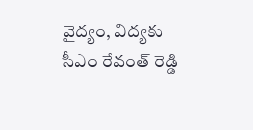వైద్యం, విద్యకు సీఎం రేవంత్ రెడ్డి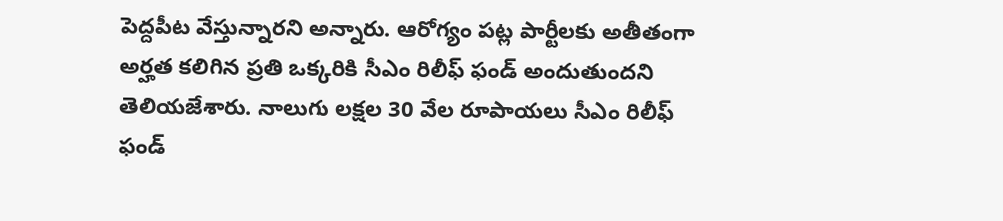పెద్దపీట వేస్తున్నారని అన్నారు. ఆరోగ్యం పట్ల పార్టీలకు అతీతంగా అర్హత కలిగిన ప్రతి ఒక్కరికి సీఎం రిలీఫ్ ఫండ్ అందుతుందని తెలియజేశారు. నాలుగు లక్షల 30 వేల రూపాయలు సీఎం రిలీఫ్ ఫండ్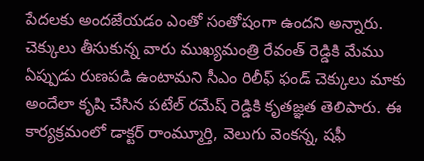పేదలకు అందజేయడం ఎంతో సంతోషంగా ఉందని అన్నారు.
చెక్కులు తీసుకున్న వారు ముఖ్యమంత్రి రేవంత్ రెడ్డికి మేము ఏప్పుడు రుణపడి ఉంటామని సీఎం రిలీఫ్ ఫండ్ చెక్కులు మాకు అందేలా కృషి చేసిన పటేల్ రమేష్ రెడ్డికి కృతజ్ఞత తెలిపారు. ఈ కార్యక్రమంలో డాక్టర్ రాంమ్మూర్తి, వెలుగు వెంకన్న, షఫీ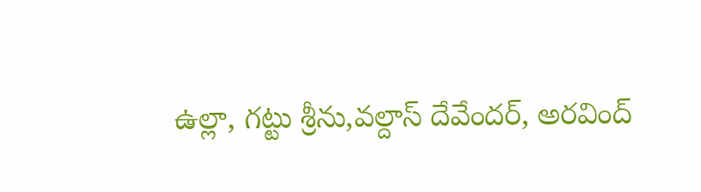ఉల్లా, గట్టు శ్రీను,వల్దాస్ దేవేందర్, అరవింద్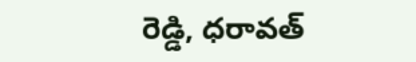రెడ్డి, ధరావత్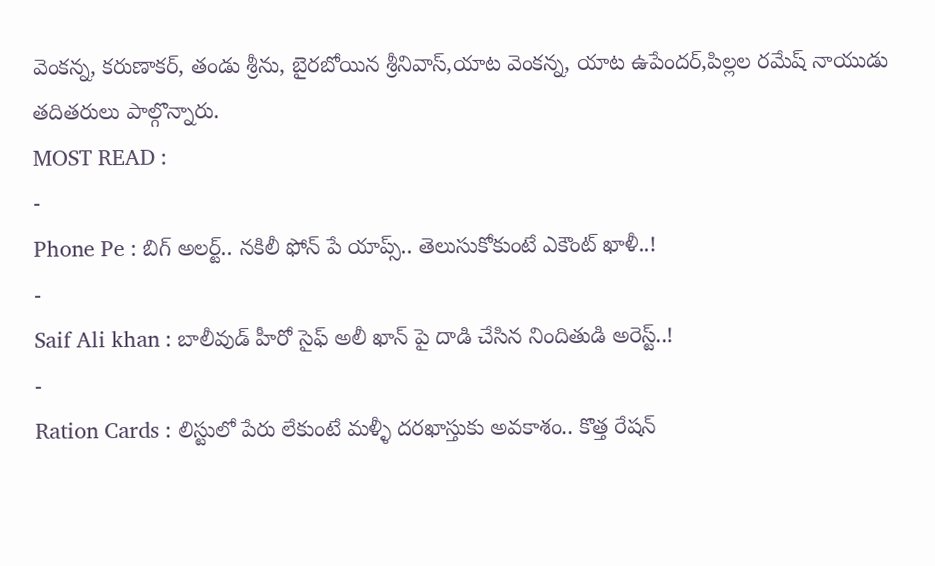వెంకన్న, కరుణాకర్, తండు శ్రీను, బైరబోయిన శ్రీనివాస్,యాట వెంకన్న, యాట ఉపేందర్,పిల్లల రమేష్ నాయుడు తదితరులు పాల్గొన్నారు.
MOST READ :
-
Phone Pe : బిగ్ అలర్ట్.. నకిలీ ఫోన్ పే యాప్స్.. తెలుసుకోకుంటే ఎకౌంట్ ఖాళీ..!
-
Saif Ali khan : బాలీవుడ్ హీరో సైఫ్ అలీ ఖాన్ పై దాడి చేసిన నిందితుడి అరెస్ట్..!
-
Ration Cards : లిస్టులో పేరు లేకుంటే మళ్ళీ దరఖాస్తుకు అవకాశం.. కొత్త రేషన్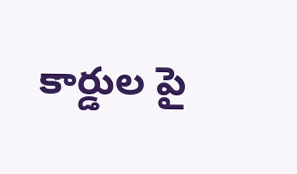కార్డుల పై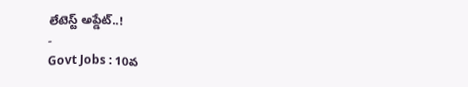లేటెస్ట్ అప్డేట్..!
-
Govt Jobs : 10వ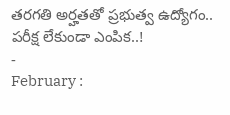తరగతి అర్హతతో ప్రభుత్వ ఉద్యోగం.. పరీక్ష లేకుండా ఎంపిక..!
-
February :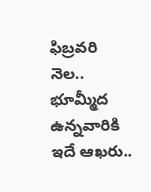ఫిబ్రవరి నెల.. భూమ్మీద ఉన్నవారికి ఇదే ఆఖరు..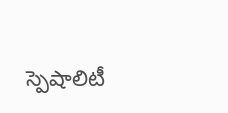స్పెషాలిటీ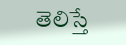తెలిస్తే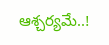ఆశ్చర్యమే..!